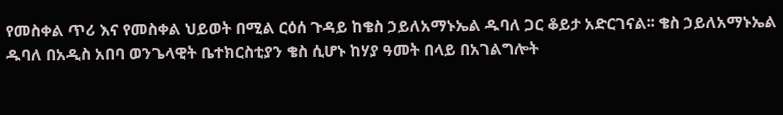የመስቀል ጥሪ እና የመስቀል ህይወት በሚል ርዕሰ ጉዳይ ከቄስ ኃይለአማኑኤል ዱባለ ጋር ቆይታ አድርገናል፡፡ ቄስ ኃይለአማኑኤል ዱባለ በአዲስ አበባ ወንጌላዊት ቤተክርስቲያን ቄስ ሲሆኑ ከሃያ ዓመት በላይ በአገልግሎት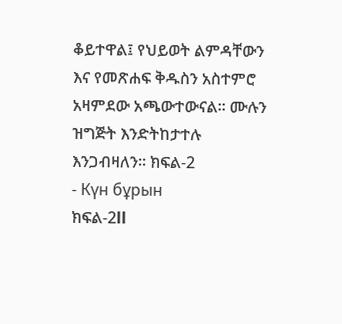ቆይተዋል፤ የህይወት ልምዳቸውን እና የመጽሐፍ ቅዱስን አስተምሮ አዛምደው አጫውተውናል፡፡ ሙሉን ዝግጅት እንድትከታተሉ እንጋብዛለን፡፡ ክፍል-2
- Күн бұрын
ክፍል-2ll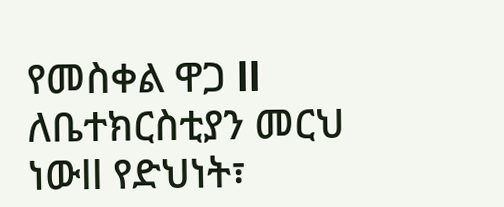የመስቀል ዋጋ ll ለቤተክርስቲያን መርህ ነውll የድህነት፣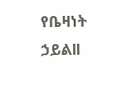የቤዛነት ኃይልll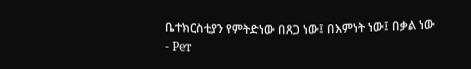ቤተክርስቲያን የምትድነው በጸጋ ነው፤ በእምነት ነው፤ በቃል ነው
- Рет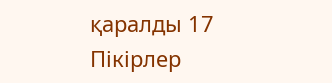қаралды 17
Пікірлер